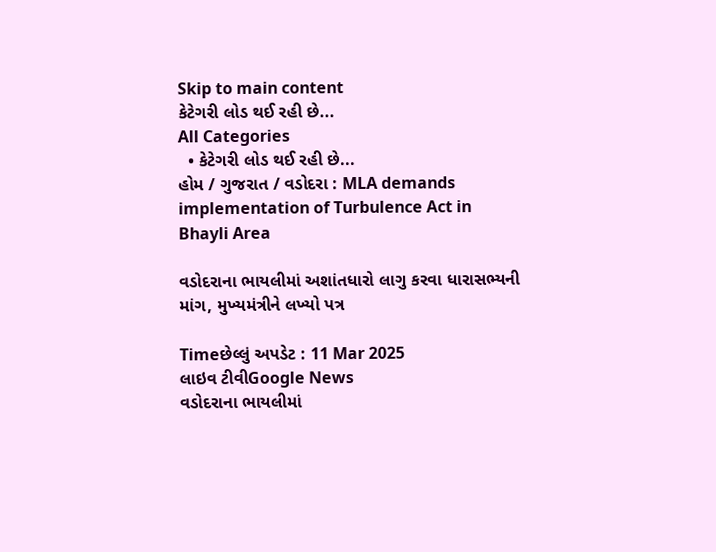Skip to main content
કેટેગરી લોડ થઈ રહી છે...
All Categories
  • કેટેગરી લોડ થઈ રહી છે...
હોમ / ગુજરાત / વડોદરા : MLA demands implementation of Turbulence Act in Bhayli Area

વડોદરાના ભાયલીમાં અશાંતધારો લાગુ કરવા ધારાસભ્યની માંગ, મુખ્યમંત્રીને લખ્યો પત્ર

Timeછેલ્લું અપડેટ : 11 Mar 2025
લાઇવ ટીવીGoogle News
વડોદરાના ભાયલીમાં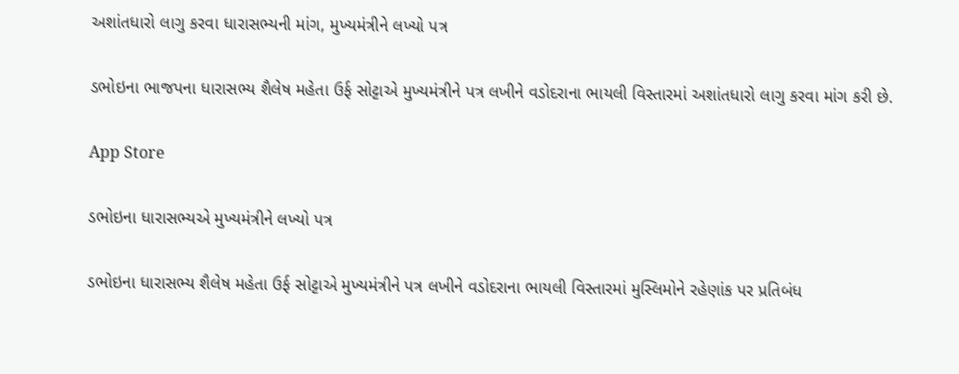અશાંતધારો લાગુ કરવા ધારાસભ્યની માંગ, મુખ્યમંત્રીને લખ્યો પત્ર

ડભોઇના ભાજપના ધારાસભ્ય શૈલેષ મહેતા ઉર્ફ સોટ્ટાએ મુખ્યમંત્રીને પત્ર લખીને વડોદરાના ભાયલી વિસ્તારમાં અશાંતધારો લાગુ કરવા માંગ કરી છે.

App Store

ડભોઇના ધારાસભ્યએ મુખ્યમંત્રીને લખ્યો પત્ર

ડભોઇના ધારાસભ્ય શૈલેષ મહેતા ઉર્ફ સોટ્ટાએ મુખ્યમંત્રીને પત્ર લખીને વડોદરાના ભાયલી વિસ્તારમાં મુસ્લિમોને રહેણાંક પર પ્રતિબંધ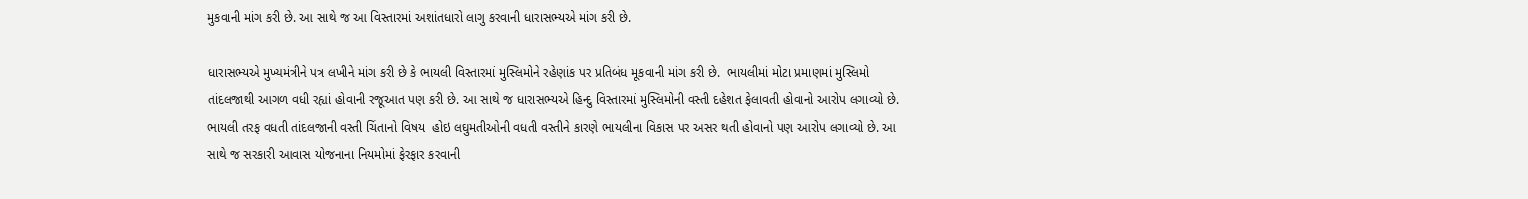મુકવાની માંગ કરી છે. આ સાથે જ આ વિસ્તારમાં અશાંતધારો લાગુ કરવાની ધારાસભ્યએ માંગ કરી છે.

ધારાસભ્યએ મુખ્યમંત્રીને પત્ર લખીને માંગ કરી છે કે ભાયલી વિસ્તારમાં મુસ્લિમોને રહેણાંક પર પ્રતિબંધ મૂકવાની માંગ કરી છે.  ભાયલીમાં મોટા પ્રમાણમાં મુસ્લિમો તાંદલજાથી આગળ વધી રહ્યાં હોવાની રજૂઆત પણ કરી છે. આ સાથે જ ધારાસભ્યએ હિન્દુ વિસ્તારમાં મુસ્લિમોની વસ્તી દહેશત ફેલાવતી હોવાનો આરોપ લગાવ્યો છે. ભાયલી તરફ વધતી તાંદલજાની વસ્તી ચિંતાનો વિષય  હોઇ લઘુમતીઓની વધતી વસ્તીને કારણે ભાયલીના વિકાસ પર અસર થતી હોવાનો પણ આરોપ લગાવ્યો છે. આ સાથે જ સરકારી આવાસ યોજનાના નિયમોમાં ફેરફાર કરવાની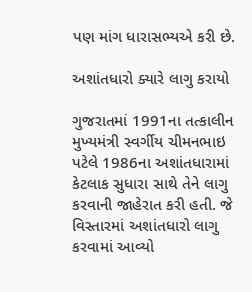પણ માંગ ધારાસભ્યએ કરી છે.

અશાંતધારો ક્યારે લાગુ કરાયો

ગુજરાતમાં 1991ના તત્કાલીન મુખ્યમંત્રી સ્વર્ગીય ચીમનભાઇ પટેલે 1986ના અશાંતધારામાં કેટલાક સુધારા સાથે તેને લાગુ કરવાની જાહેરાત કરી હતી. જે વિસ્તારમાં અશાંતધારો લાગુ કરવામાં આવ્યો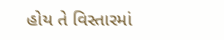હોય તે વિસ્તારમાં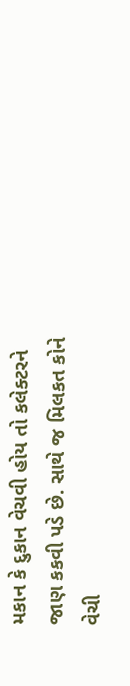મકાન કે દુકાન વેચવી હોય તો કલેક્ટરને જાણ કકવી પડે છે. સાથે જ મિલકત કોને વેચી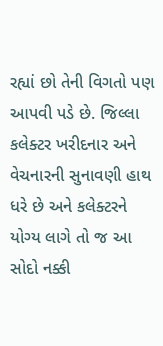રહ્યાં છો તેની વિગતો પણ આપવી પડે છે. જિલ્લા કલેક્ટર ખરીદનાર અને વેચનારની સુનાવણી હાથ ધરે છે અને કલેક્ટરને યોગ્ય લાગે તો જ આ સોદો નક્કી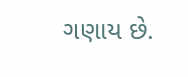ગણાય છે.